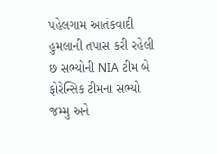પહેલગામ આતંકવાદી હુમલાની તપાસ કરી રહેલી છ સભ્યોની NIA ટીમ બે ફોરેન્સિક ટીમના સભ્યો જમ્મુ અને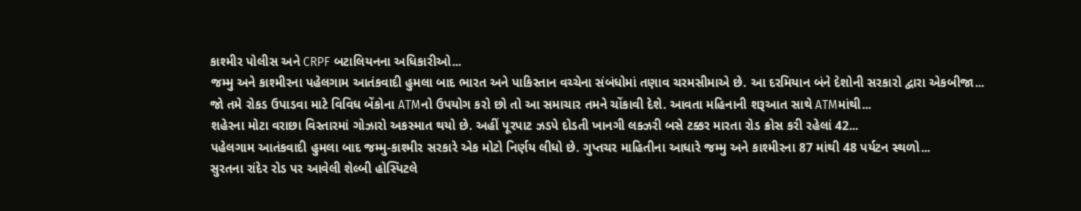કાશ્મીર પોલીસ અને CRPF બટાલિયનના અધિકારીઓ...
જમ્મુ અને કાશ્મીરના પહેલગામ આતંકવાદી હુમલા બાદ ભારત અને પાકિસ્તાન વચ્ચેના સંબંધોમાં તણાવ ચરમસીમાએ છે. આ દરમિયાન બંને દેશોની સરકારો દ્વારા એકબીજા...
જો તમે રોકડ ઉપાડવા માટે વિવિધ બેંકોના ATMનો ઉપયોગ કરો છો તો આ સમાચાર તમને ચોંકાવી દેશે. આવતા મહિનાની શરૂઆત સાથે ATMમાંથી...
શહેરના મોટા વરાછા વિસ્તારમાં ગોઝારો અકસ્માત થયો છે. અહીં પૂરપાટ ઝડપે દોડતી ખાનગી લક્ઝરી બસે ટક્કર મારતા રોડ ક્રોસ કરી રહેલાં 42...
પહેલગામ આતંકવાદી હુમલા બાદ જમ્મુ-કાશ્મીર સરકારે એક મોટો નિર્ણય લીધો છે. ગુપ્તચર માહિતીના આધારે જમ્મુ અને કાશ્મીરના 87 માંથી 48 પર્યટન સ્થળો...
સુરતના રાંદેર રોડ પર આવેલી શેલ્બી હોસ્પિટલે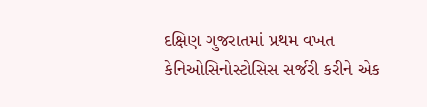દક્ષિણ ગુજરાતમાં પ્રથમ વખત કેનિઓસિનોસ્ટોસિસ સર્જરી કરીને એક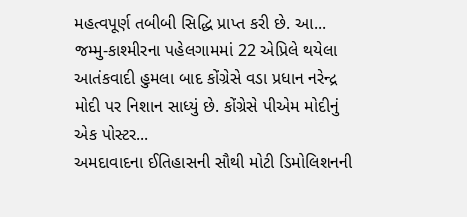મહત્વપૂર્ણ તબીબી સિદ્ધિ પ્રાપ્ત કરી છે. આ...
જમ્મુ-કાશ્મીરના પહેલગામમાં 22 એપ્રિલે થયેલા આતંકવાદી હુમલા બાદ કોંગ્રેસે વડા પ્રધાન નરેન્દ્ર મોદી પર નિશાન સાધ્યું છે. કોંગ્રેસે પીએમ મોદીનું એક પોસ્ટર...
અમદાવાદના ઈતિહાસની સૌથી મોટી ડિમોલિશનની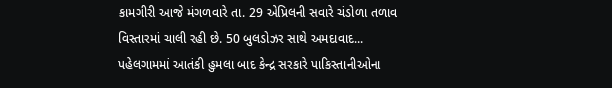કામગીરી આજે મંગળવારે તા. 29 એપ્રિલની સવારે ચંડોળા તળાવ વિસ્તારમાં ચાલી રહી છે. 50 બુલડોઝર સાથે અમદાવાદ...
પહેલગામમાં આતંકી હુમલા બાદ કેન્દ્ર સરકારે પાકિસ્તાનીઓના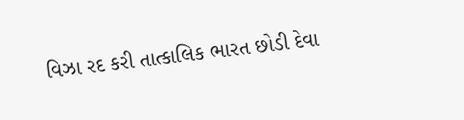વિઝા રદ કરી તાત્કાલિક ભારત છોડી દેવા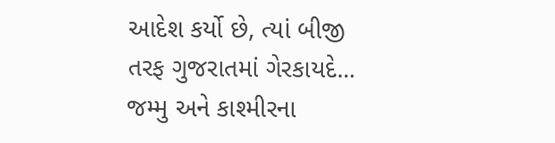આદેશ કર્યો છે, ત્યાં બીજી તરફ ગુજરાતમાં ગેરકાયદે...
જમ્મુ અને કાશ્મીરના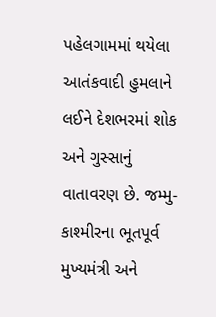પહેલગામમાં થયેલા આતંકવાદી હુમલાને લઈને દેશભરમાં શોક અને ગુસ્સાનું વાતાવરણ છે. જમ્મુ-કાશ્મીરના ભૂતપૂર્વ મુખ્યમંત્રી અને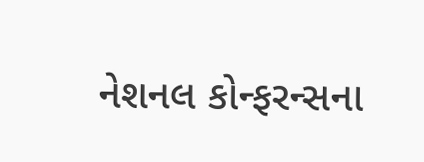નેશનલ કોન્ફરન્સના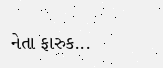નેતા ફારુક...